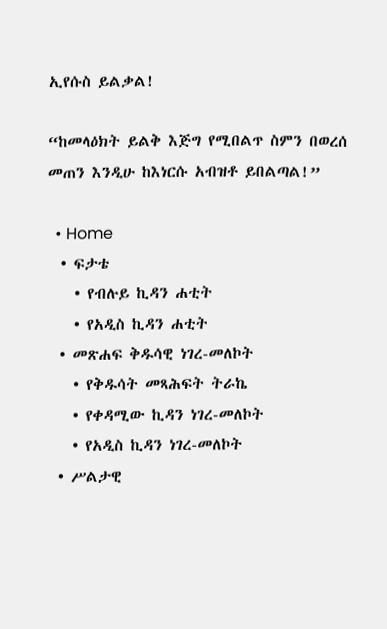ኢየሱስ ይልቃል!

“ከመላዕክት ይልቅ እጅግ የሚበልጥ ስምን በወረሰ መጠን እንዲሁ ከእነርሱ አብዝቶ ይበልጣል!”

  • Home
  • ፍታቴ
    • የብሉይ ኪዳን ሐቲት
    • የአዲስ ኪዳን ሐቲት
  • መጽሐፍ ቅዱሳዊ ነገረ-መለኮት
    • የቅዱሳት መጻሕፍት ትራኬ
    • የቀዳሚው ኪዳን ነገረ-መለኮት
    • የአዲስ ኪዳን ነገረ-መለኮት
  • ሥልታዊ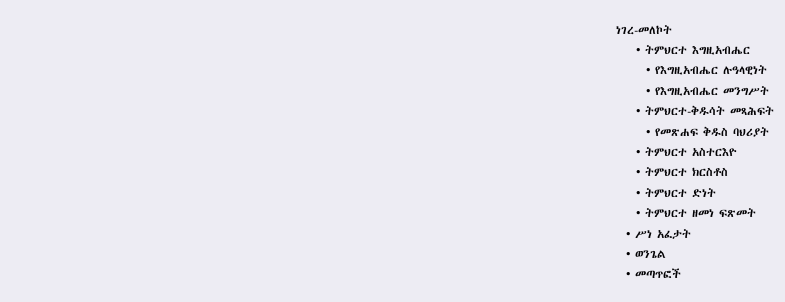ነገረ-መለኮት
    • ትምህርተ እግዚአብሔር
      • የእግዚአብሔር ሉዓላዊነት
      • የእግዚአብሔር መንግሥት
    • ትምህርተ-ቅዱሳት መጻሕፍት
      • የመጽሐፍ ቅዱስ ባህሪያት
    • ትምህርተ አስተርእዮ
    • ትምህርተ ክርስቶስ
    • ትምህርተ ድነት
    • ትምህርተ ዘመነ ፍጽመት
  • ሥነ አፈታት
  • ወንጌል
  • መጣጥፎች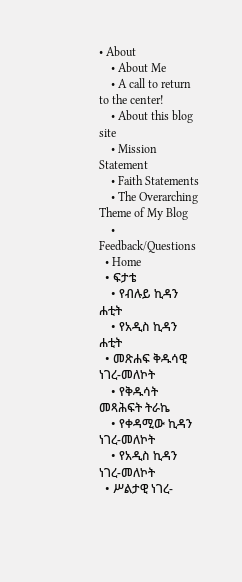• About
    • About Me
    • A call to return to the center!
    • About this blog site
    • Mission Statement
    • Faith Statements
    • The Overarching Theme of My Blog
    • Feedback/Questions
  • Home
  • ፍታቴ
    • የብሉይ ኪዳን ሐቲት
    • የአዲስ ኪዳን ሐቲት
  • መጽሐፍ ቅዱሳዊ ነገረ-መለኮት
    • የቅዱሳት መጻሕፍት ትራኬ
    • የቀዳሚው ኪዳን ነገረ-መለኮት
    • የአዲስ ኪዳን ነገረ-መለኮት
  • ሥልታዊ ነገረ-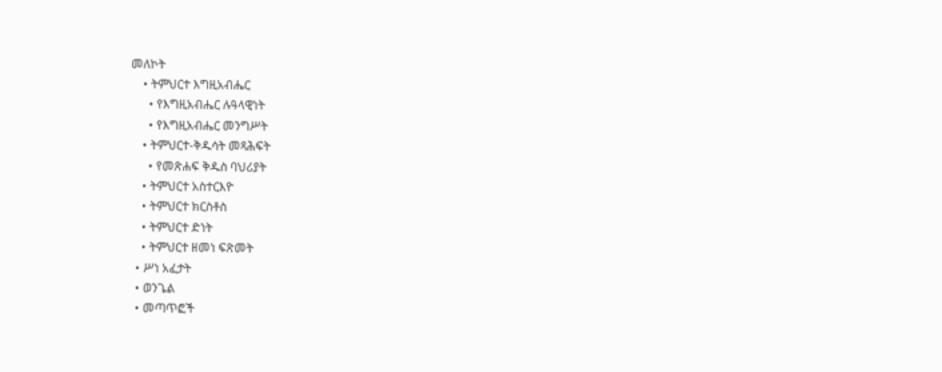መለኮት
    • ትምህርተ እግዚአብሔር
      • የእግዚአብሔር ሉዓላዊነት
      • የእግዚአብሔር መንግሥት
    • ትምህርተ-ቅዱሳት መጻሕፍት
      • የመጽሐፍ ቅዱስ ባህሪያት
    • ትምህርተ አስተርእዮ
    • ትምህርተ ክርስቶስ
    • ትምህርተ ድነት
    • ትምህርተ ዘመነ ፍጽመት
  • ሥነ አፈታት
  • ወንጌል
  • መጣጥፎች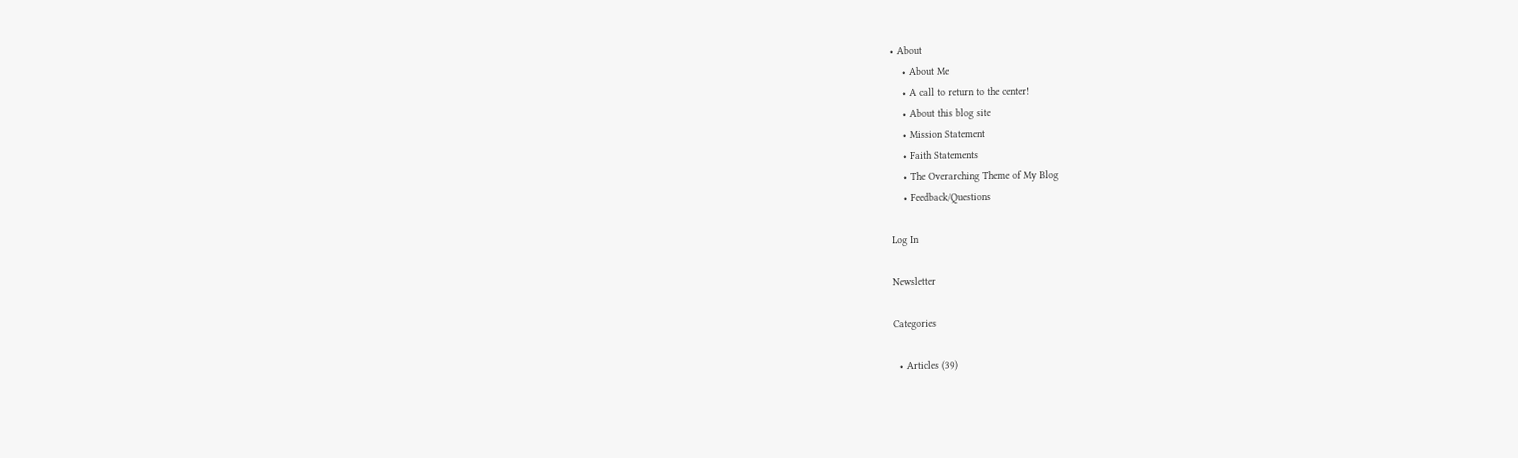• About
    • About Me
    • A call to return to the center!
    • About this blog site
    • Mission Statement
    • Faith Statements
    • The Overarching Theme of My Blog
    • Feedback/Questions

Log In

Newsletter

Categories

  • Articles (39)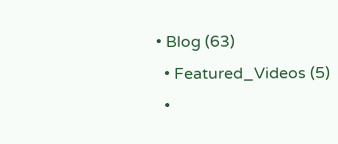• Blog (63)
  • Featured_Videos (5)
  •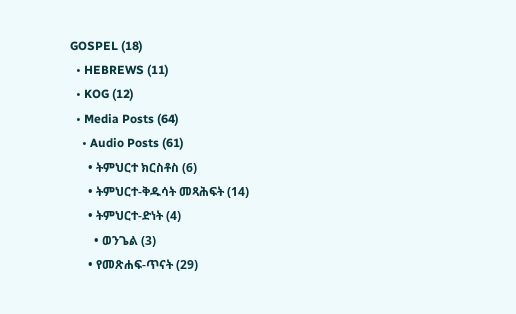GOSPEL (18)
  • HEBREWS (11)
  • KOG (12)
  • Media Posts (64)
    • Audio Posts (61)
      • ትምህርተ ክርስቶስ (6)
      • ትምህርተ-ቅዱሳት መጻሕፍት (14)
      • ትምህርተ-ድነት (4)
        • ወንጌል (3)
      • የመጽሐፍ-ጥናት (29)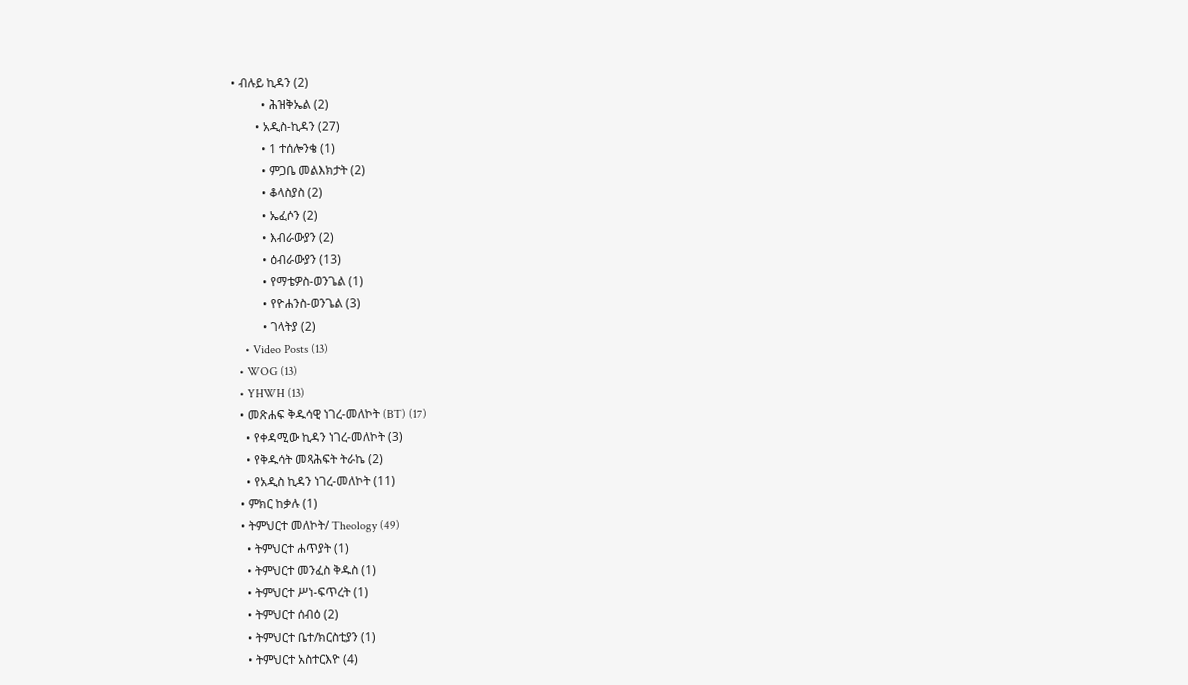• ብሉይ ኪዳን (2)
          • ሕዝቅኤል (2)
        • አዲስ-ኪዳን (27)
          • 1 ተሰሎንቄ (1)
          • ምጋቤ መልእክታት (2)
          • ቆላስያስ (2)
          • ኤፈሶን (2)
          • እብራውያን (2)
          • ዕብራውያን (13)
          • የማቴዎስ-ወንጌል (1)
          • የዮሐንስ-ወንጌል (3)
          • ገላትያ (2)
    • Video Posts (13)
  • WOG (13)
  • YHWH (13)
  • መጽሐፍ ቅዱሳዊ ነገረ-መለኮት (BT) (17)
    • የቀዳሚው ኪዳን ነገረ-መለኮት (3)
    • የቅዱሳት መጻሕፍት ትራኬ (2)
    • የአዲስ ኪዳን ነገረ-መለኮት (11)
  • ምክር ከቃሉ (1)
  • ትምህርተ መለኮት/ Theology (49)
    • ትምህርተ ሐጥያት (1)
    • ትምህርተ መንፈስ ቅዱስ (1)
    • ትምህርተ ሥነ-ፍጥረት (1)
    • ትምህርተ ሰብዕ (2)
    • ትምህርተ ቤተ/ክርስቲያን (1)
    • ትምህርተ አስተርእዮ (4)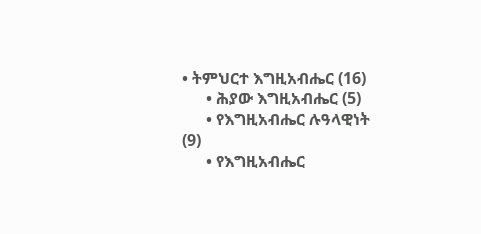• ትምህርተ እግዚአብሔር (16)
      • ሕያው እግዚአብሔር (5)
      • የእግዚአብሔር ሉዓላዊነት (9)
      • የእግዚአብሔር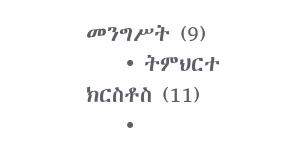መንግሥት (9)
    • ትምህርተ ክርስቶስ (11)
    •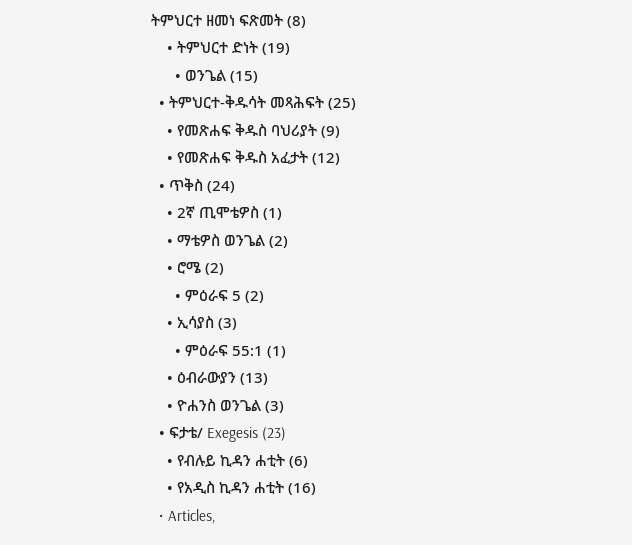ትምህርተ ዘመነ ፍጽመት (8)
    • ትምህርተ ድነት (19)
      • ወንጌል (15)
  • ትምህርተ-ቅዱሳት መጻሕፍት (25)
    • የመጽሐፍ ቅዱስ ባህሪያት (9)
    • የመጽሐፍ ቅዱስ አፈታት (12)
  • ጥቅስ (24)
    • 2ኛ ጢሞቴዎስ (1)
    • ማቴዎስ ወንጌል (2)
    • ሮሜ (2)
      • ምዕራፍ 5 (2)
    • ኢሳያስ (3)
      • ምዕራፍ 55:1 (1)
    • ዕብራውያን (13)
    • ዮሐንስ ወንጌል (3)
  • ፍታቴ/ Exegesis (23)
    • የብሉይ ኪዳን ሐቲት (6)
    • የአዲስ ኪዳን ሐቲት (16)
  • Articles,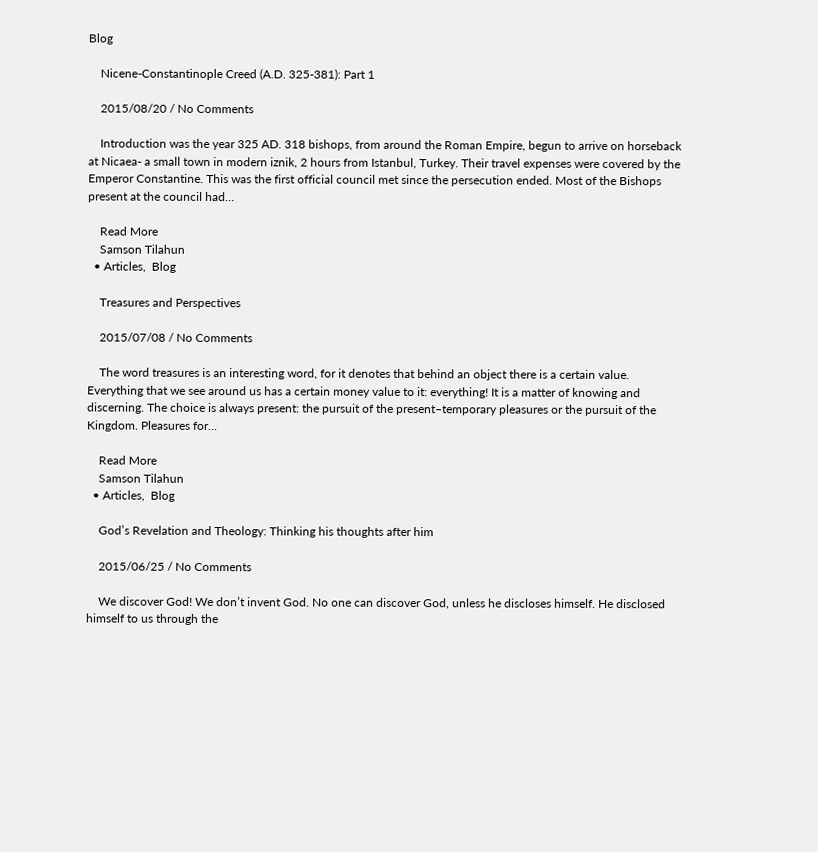Blog

    Nicene-Constantinople Creed (A.D. 325-381): Part 1

    2015/08/20 / No Comments

    Introduction was the year 325 AD. 318 bishops, from around the Roman Empire, begun to arrive on horseback at Nicaea- a small town in modern iznik, 2 hours from Istanbul, Turkey. Their travel expenses were covered by the Emperor Constantine. This was the first official council met since the persecution ended. Most of the Bishops present at the council had…

    Read More
    Samson Tilahun
  • Articles,  Blog

    Treasures and Perspectives

    2015/07/08 / No Comments

    The word treasures is an interesting word, for it denotes that behind an object there is a certain value. Everything that we see around us has a certain money value to it: everything! It is a matter of knowing and discerning. The choice is always present: the pursuit of the present–temporary pleasures or the pursuit of the Kingdom. Pleasures for…

    Read More
    Samson Tilahun
  • Articles,  Blog

    God’s Revelation and Theology: Thinking his thoughts after him

    2015/06/25 / No Comments

    We discover God! We don’t invent God. No one can discover God, unless he discloses himself. He disclosed himself to us through the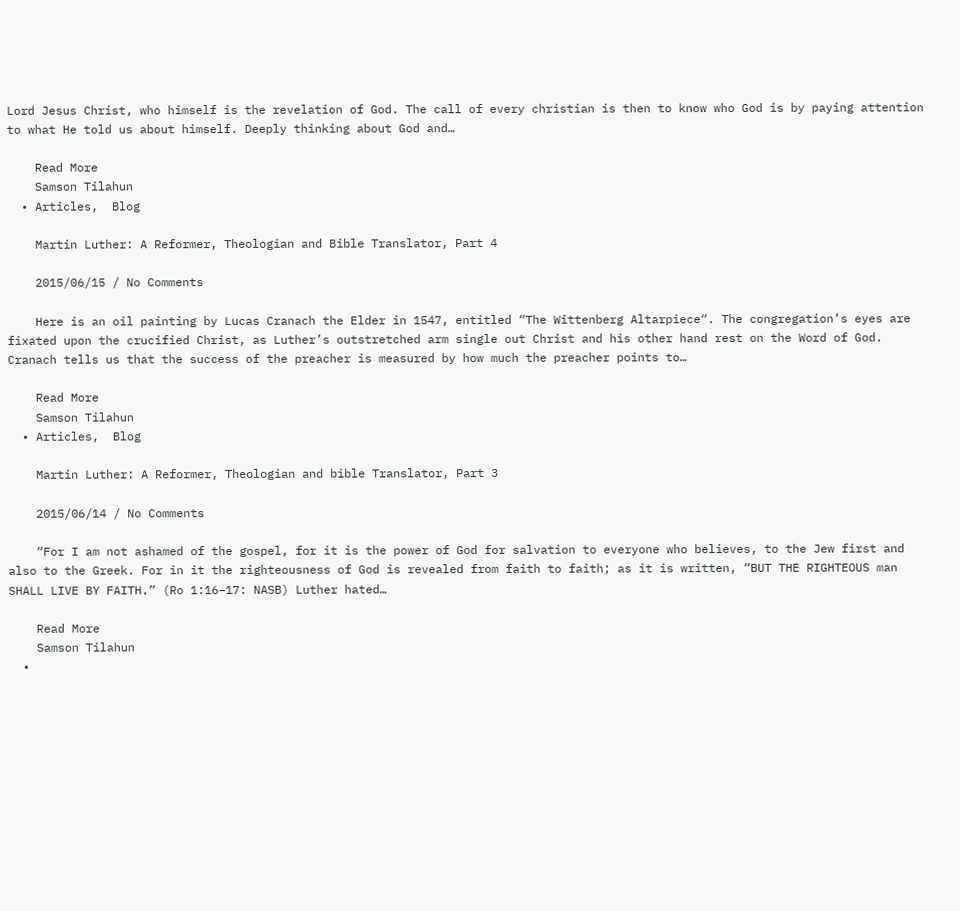Lord Jesus Christ, who himself is the revelation of God. The call of every christian is then to know who God is by paying attention to what He told us about himself. Deeply thinking about God and…

    Read More
    Samson Tilahun
  • Articles,  Blog

    Martin Luther: A Reformer, Theologian and Bible Translator, Part 4

    2015/06/15 / No Comments

    Here is an oil painting by Lucas Cranach the Elder in 1547, entitled “The Wittenberg Altarpiece“. The congregation’s eyes are fixated upon the crucified Christ, as Luther’s outstretched arm single out Christ and his other hand rest on the Word of God. Cranach tells us that the success of the preacher is measured by how much the preacher points to…

    Read More
    Samson Tilahun
  • Articles,  Blog

    Martin Luther: A Reformer, Theologian and bible Translator, Part 3

    2015/06/14 / No Comments

    “For I am not ashamed of the gospel, for it is the power of God for salvation to everyone who believes, to the Jew first and also to the Greek. For in it the righteousness of God is revealed from faith to faith; as it is written, “BUT THE RIGHTEOUS man SHALL LIVE BY FAITH.” (Ro 1:16–17: NASB) Luther hated…

    Read More
    Samson Tilahun
  •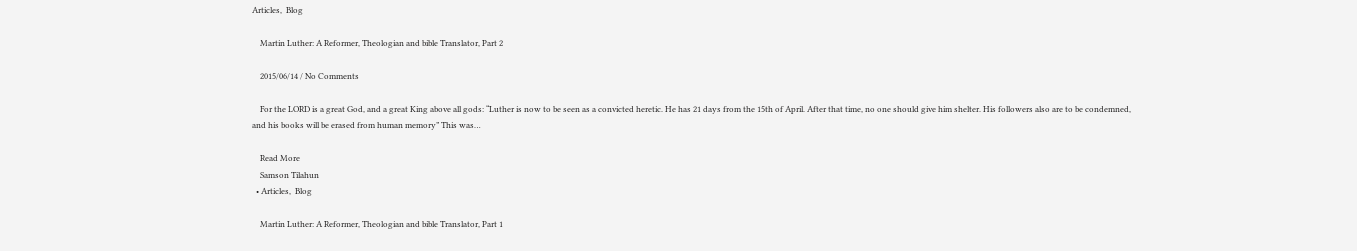Articles,  Blog

    Martin Luther: A Reformer, Theologian and bible Translator, Part 2

    2015/06/14 / No Comments

    For the LORD is a great God, and a great King above all gods: “Luther is now to be seen as a convicted heretic. He has 21 days from the 15th of April. After that time, no one should give him shelter. His followers also are to be condemned, and his books will be erased from human memory” This was…

    Read More
    Samson Tilahun
  • Articles,  Blog

    Martin Luther: A Reformer, Theologian and bible Translator, Part 1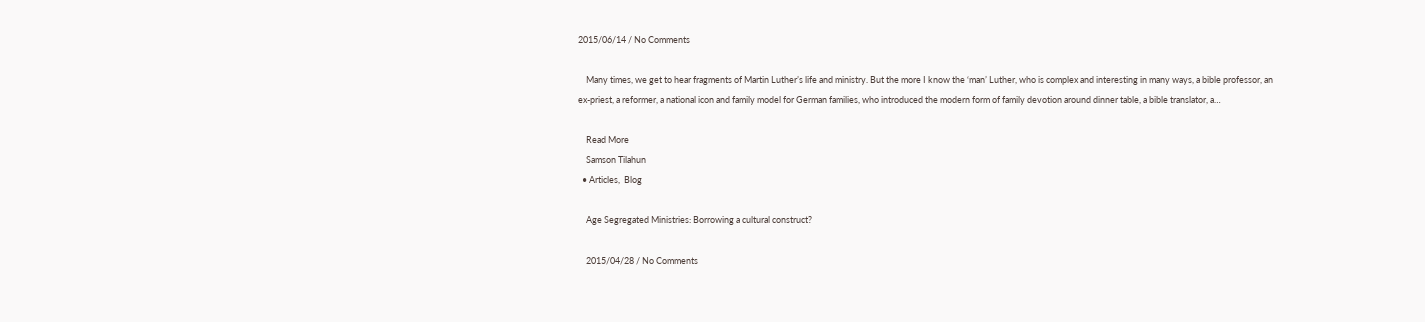2015/06/14 / No Comments

    Many times, we get to hear fragments of Martin Luther’s life and ministry. But the more I know the ‘man’ Luther, who is complex and interesting in many ways, a bible professor, an ex-priest, a reformer, a national icon and family model for German families, who introduced the modern form of family devotion around dinner table, a bible translator, a…

    Read More
    Samson Tilahun
  • Articles,  Blog

    Age Segregated Ministries: Borrowing a cultural construct?

    2015/04/28 / No Comments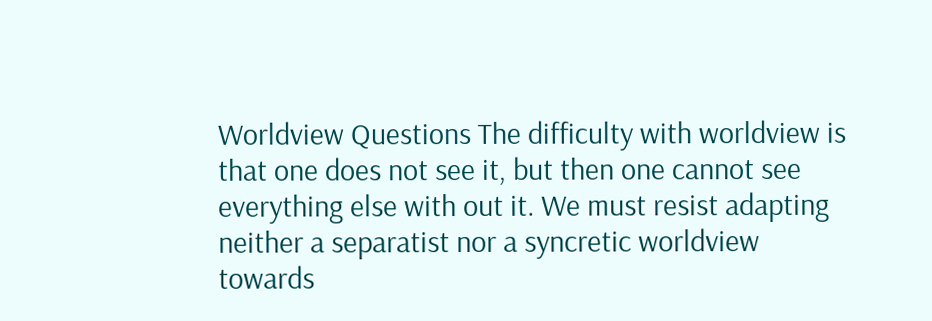Worldview Questions The difficulty with worldview is that one does not see it, but then one cannot see everything else with out it. We must resist adapting neither a separatist nor a syncretic worldview towards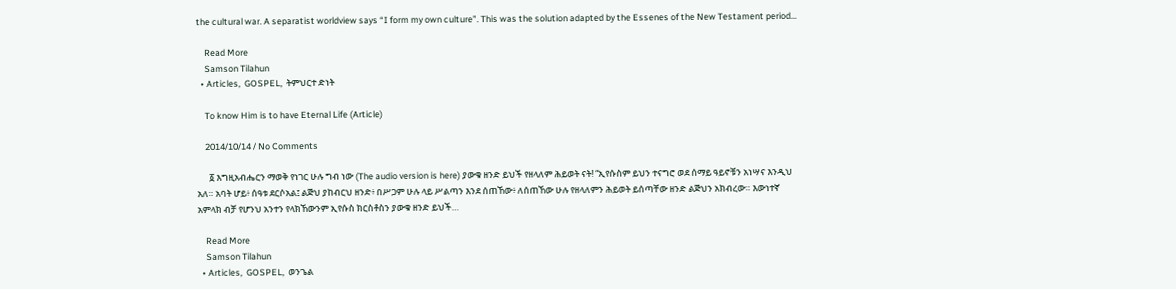the cultural war. A separatist worldview says “I form my own culture”. This was the solution adapted by the Essenes of the New Testament period…

    Read More
    Samson Tilahun
  • Articles,  GOSPEL,  ትምህርተ ድነት

    To know Him is to have Eternal Life (Article)

    2014/10/14 / No Comments

      ፩ እግዚአብሔርን ማወቅ የነገር ሁሉ ግብ ነው (The audio version is here) ያውቁ ዘንድ ይህች የዘላለም ሕይወት ናት! “ኢየሱስም ይህን ተናግሮ ወደ ሰማይ ዓይኖቹን አነሣና እንዲህ አለ። አባት ሆይ፥ ሰዓቱ ደርሶአል፤ ልጅህ ያከብርህ ዘንድ፥ በሥጋም ሁሉ ላይ ሥልጣን እንደ ሰጠኸው፥ ለሰጠኸው ሁሉ የዘላለምን ሕይወት ይሰጣቸው ዘንድ ልጅህን አክብረው። እውነተኛ አምላክ ብቻ የሆንህ አንተን የላክኸውንም ኢየሱስ ክርስቶስን ያውቁ ዘንድ ይህች…

    Read More
    Samson Tilahun
  • Articles,  GOSPEL,  ወንጌል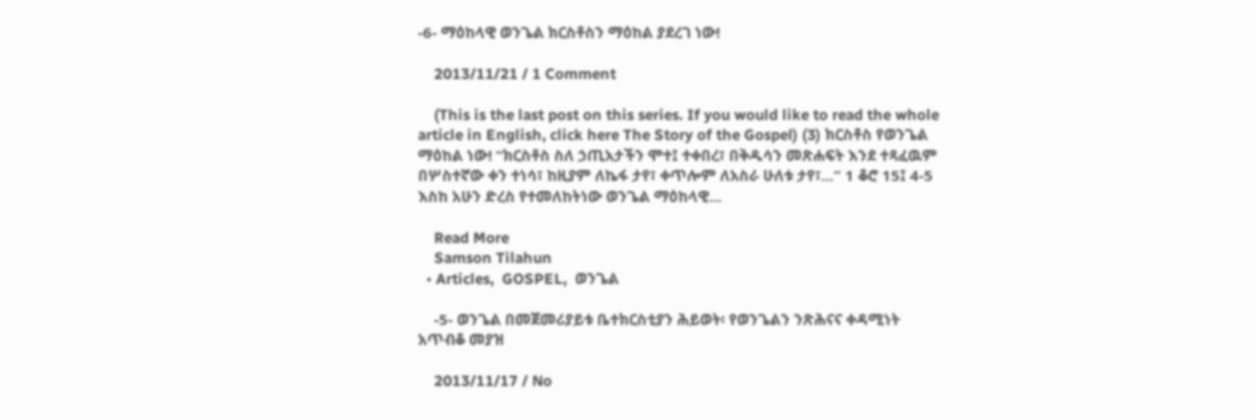-6- ማዕከላዊ ወንጌል ክርስቶስን ማዕከል ያደረገ ነው!

    2013/11/21 / 1 Comment

    (This is the last post on this series. If you would like to read the whole article in English, click here The Story of the Gospel) (3) ክርስቶስ የወንጌል ማዕከል ነው! “ክርስቶስ ስለ ኃጢአታችን ሞተ፤ ተቀበረ፣ በቅዱሳን መጽሐፍት እንደ ተጻፈዉም በሦስተኛው ቀን ተነሳ፣ ከዚያም ለኬፋ ታየ፣ ቀጥሎም ለአስራ ሁለቱ ታየ፣…” 1 ቆሮ 15፤ 4-5 እስከ አሁን ድረስ የተመለከትነው ወንጌል ማዕከላዊ…

    Read More
    Samson Tilahun
  • Articles,  GOSPEL,  ወንጌል

    -5- ወንጌል በመጀመሪያይቱ ቤተክርስቲያን ሕይወት፡ የወንጌልን ንጽሕናና ቀዳሚነት አጥብቆ መያዝ

    2013/11/17 / No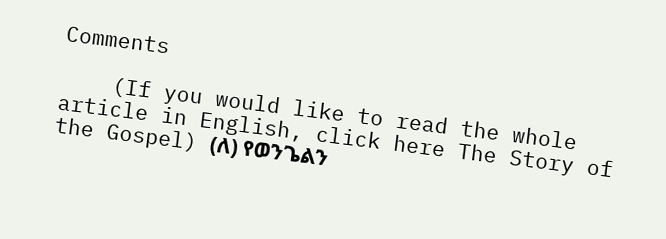Comments

    (If you would like to read the whole article in English, click here The Story of the Gospel) (ለ) የወንጌልን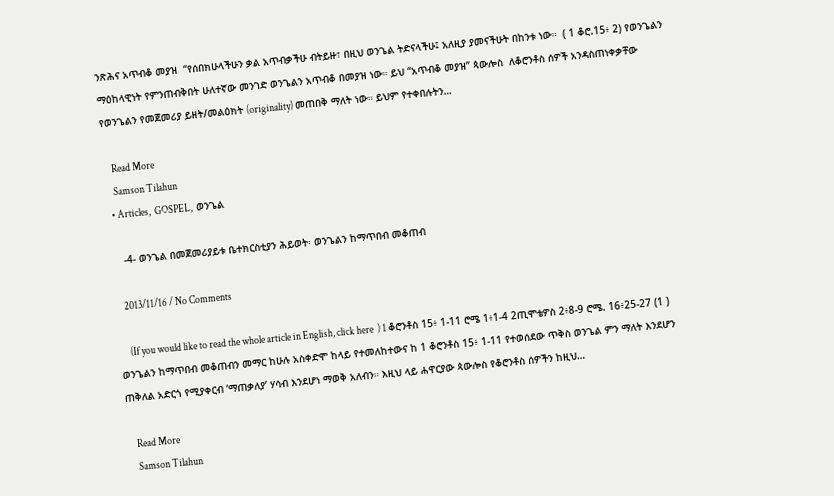ንጽሕና አጥብቆ መያዝ  “የሰበክሁላችሁን ቃል አጥብቃችሁ ብትይዙ፣ በዚህ ወንጌል ትድናላችሁ፤ አለዚያ ያመናችሁት በከንቱ ነው።  ( 1 ቆሮ.15፥ 2) የወንጌልን ማዕከላዊነት የምንጠብቅበት ሁለተኛው መንገድ ወንጌልን አጥብቆ በመያዝ ነው። ይህ “አጥብቆ መያዝ” ጳውሎስ  ለቆሮንቶስ ሰዎች አንዳስጠነቀቃቸው የወንጌልን የመጀመሪያ ይዘት/መልዕክት (originality) መጠበቅ ማለት ነው። ይህም የተቀበሉትን…

    Read More
    Samson Tilahun
  • Articles,  GOSPEL,  ወንጌል

    -4- ወንጌል በመጀመሪያይቱ ቤተክርስቲያን ሕይወት፡ ወንጌልን ከማጥበብ መቆጠብ

    2013/11/16 / No Comments

     (If you would like to read the whole article in English, click here  ) 1 ቆሮንቶስ 15፥ 1-11 ሮሜ 1፥1-4 2ጢሞቴዎስ 2፥8-9 ሮሜ. 16፥25-27 (1 ) ወንጌልን ከማጥበብ መቆጠብን መማር ከሁሉ አስቀድሞ ከላይ የተመለከተውና ከ 1 ቆሮንቶስ 15፥ 1-11 የተወሰደው ጥቅስ ወንጌል ምን ማለት እንደሆን ጠቅለል አድርጎ የሚያቀርብ ‘ማጠቃለያ’ ሃሳብ እንደሆነ ማወቅ አለብን። እዚህ ላይ ሐዋርያው ጳውሎስ የቆሮንቶስ ሰዎችን ከዚህ…

    Read More
    Samson Tilahun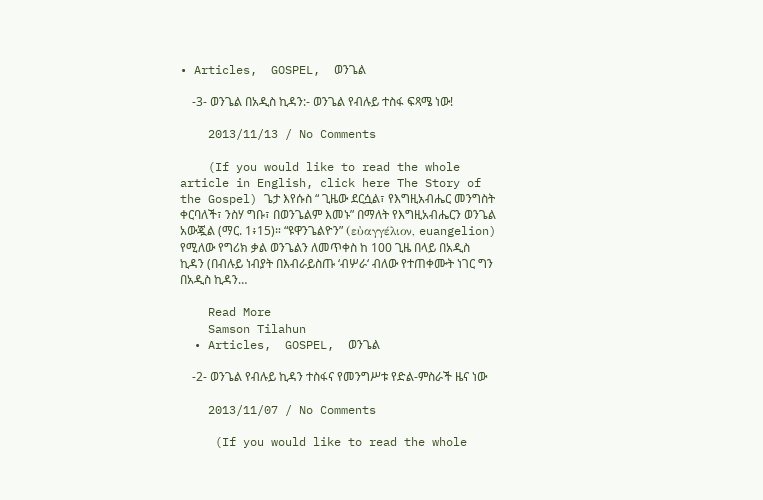• Articles,  GOSPEL,  ወንጌል

    -3- ወንጌል በአዲስ ኪዳን:- ወንጌል የብሉይ ተስፋ ፍጻሜ ነው!

    2013/11/13 / No Comments

    (If you would like to read the whole article in English, click here The Story of the Gospel) ጌታ እየሱስ “ ጊዜው ደርሷል፣ የእግዚአብሔር መንግስት ቀርባለች፣ ንስሃ ግቡ፣ በወንጌልም እመኑ” በማለት የእግዚአብሔርን ወንጌል አውጇል (ማር. 1፥15)። “ዩዋንጌልዮን” (εὐαγγέλιον, euangelion) የሚለው የግሪክ ቃል ወንጌልን ለመጥቀስ ከ 100 ጊዜ በላይ በአዲስ ኪዳን (በብሉይ ነብያት በእብራይስጡ ‘ብሦራ‘ ብለው የተጠቀሙት ነገር ግን በአዲስ ኪዳን…

    Read More
    Samson Tilahun
  • Articles,  GOSPEL,  ወንጌል

    -2- ወንጌል የብሉይ ኪዳን ተስፋና የመንግሥቱ የድል-ምስራች ዜና ነው

    2013/11/07 / No Comments

     (If you would like to read the whole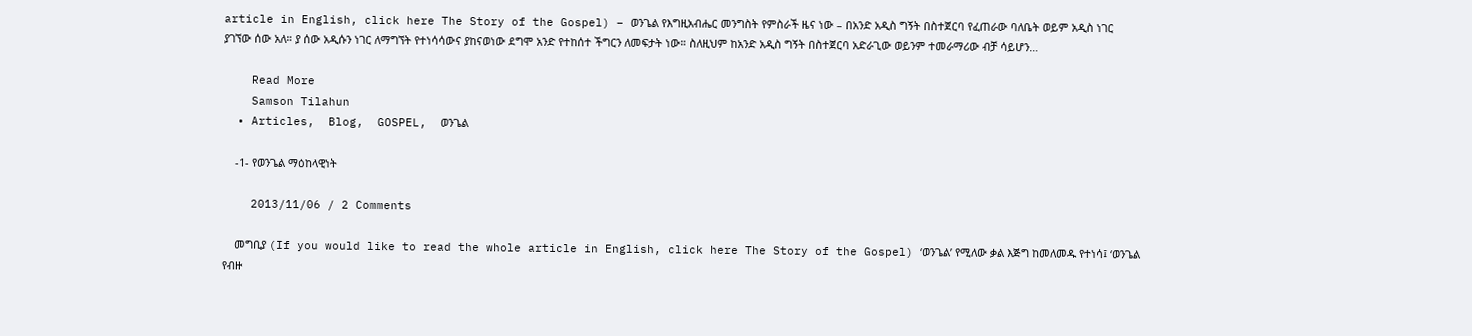article in English, click here The Story of the Gospel) – ወንጌል የእግዚአብሔር መንግስት የምስራች ዜና ነው – በአንድ አዲስ ግኝት በስተጀርባ የፈጠራው ባለቤት ወይም አዲስ ነገር ያገኘው ሰው አለ። ያ ሰው አዲሱን ነገር ለማግኘት የተነሳሳውና ያከናወነው ደግሞ አንድ የተከሰተ ችግርን ለመፍታት ነው። ስለዚህም ከአንድ አዲስ ግኝት በስተጀርባ አድራጊው ወይንም ተመራማሪው ብቻ ሳይሆን…

    Read More
    Samson Tilahun
  • Articles,  Blog,  GOSPEL,  ወንጌል

    -1- የወንጌል ማዕከላዊነት

    2013/11/06 / 2 Comments

    መግቢያ (If you would like to read the whole article in English, click here The Story of the Gospel) ‘ወንጌል’ የሚለው ቃል እጅግ ከመለመዱ የተነሳ፤ ‘ወንጌል የብዙ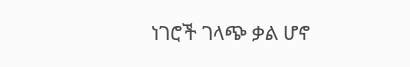ነገሮች ገላጭ ቃል ሆኖ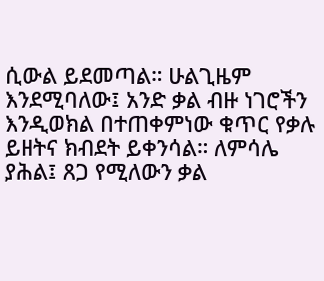ሲውል ይደመጣል። ሁልጊዜም እንደሚባለው፤ አንድ ቃል ብዙ ነገሮችን እንዲወክል በተጠቀምነው ቁጥር የቃሉ ይዘትና ክብደት ይቀንሳል። ለምሳሌ ያሕል፤ ጸጋ የሚለውን ቃል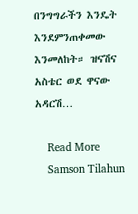በንግግራችን እንዴት እንደምንጠቀመው እንመለከት። ዝናሽና አስቴር ወደ ዋናው አዳርሽ…

    Read More
    Samson Tilahun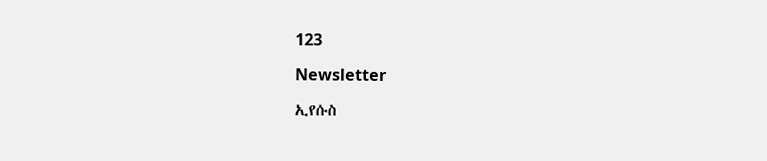123

Newsletter

ኢየሱስ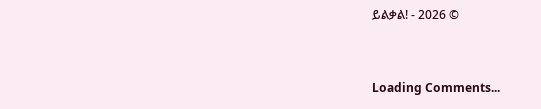ይልቃል! - 2026 ©


Loading Comments...